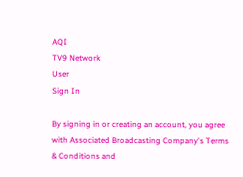AQI
TV9 Network
User
Sign In

By signing in or creating an account, you agree with Associated Broadcasting Company's Terms & Conditions and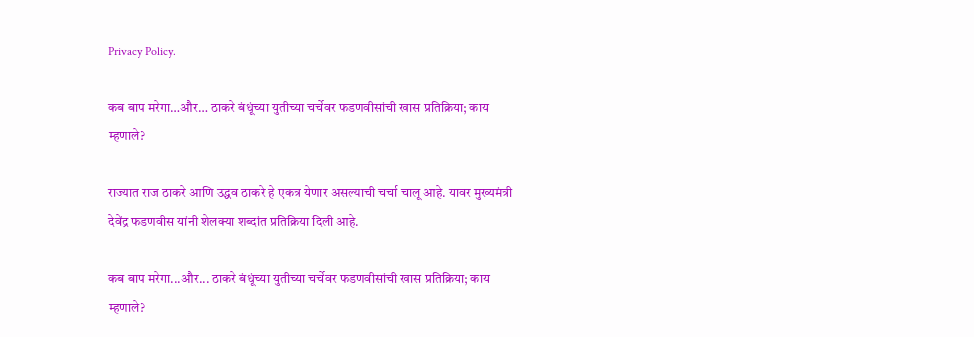Privacy Policy.

कब बाप मरेगा…और… ठाकरे बंधूंच्या युतीच्या चर्चेवर फडणवीसांची खास प्रतिक्रिया; काय म्हणाले?

राज्यात राज ठाकरे आणि उद्धव ठाकरे हे एकत्र येणार असल्याची चर्चा चालू आहे. यावर मुख्यमंत्री देवेंद्र फडणवीस यांनी शेलक्या शब्दांत प्रतिक्रिया दिली आहे.

कब बाप मरेगा...और... ठाकरे बंधूंच्या युतीच्या चर्चेवर फडणवीसांची खास प्रतिक्रिया; काय म्हणाले?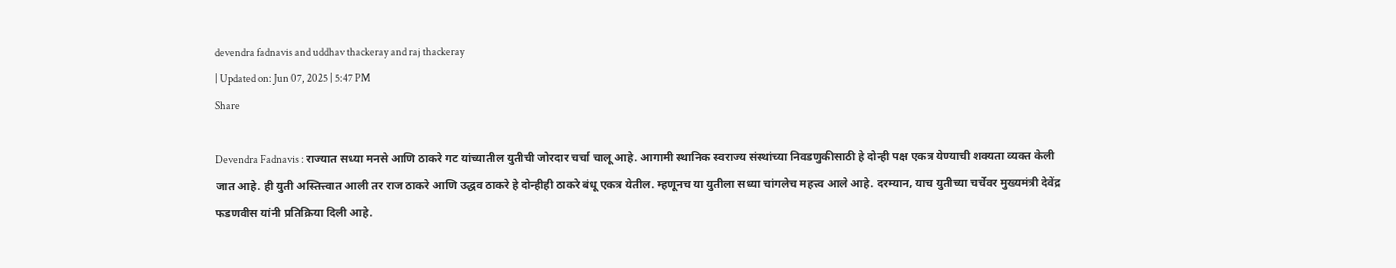devendra fadnavis and uddhav thackeray and raj thackeray
| Updated on: Jun 07, 2025 | 5:47 PM
Share

Devendra Fadnavis : राज्यात सध्या मनसे आणि ठाकरे गट यांच्यातील युतीची जोरदार चर्चा चालू आहे. आगामी स्थानिक स्वराज्य संस्थांच्या निवडणुकीसाठी हे दोन्ही पक्ष एकत्र येण्याची शक्यता व्यक्त केली जात आहे. ही युती अस्तित्त्वात आली तर राज ठाकरे आणि उद्धव ठाकरे हे दोन्हीही ठाकरे बंधू एकत्र येतील. म्हणूनच या युतीला सध्या चांगलेच महत्त्व आले आहे. दरम्यान, याच युतीच्या चर्चेवर मुख्यमंत्री देवेंद्र फडणवीस यांनी प्रतिक्रिया दिली आहे.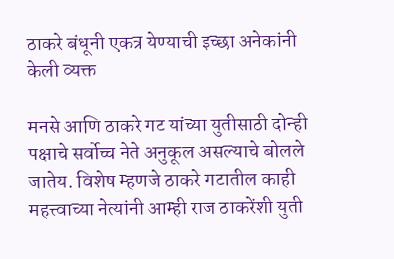ठाकरे बंधूनी एकत्र येण्याची इच्छा अनेकांनी केली व्यक्त

मनसे आणि ठाकरे गट यांच्या युतीसाठी दोन्ही पक्षाचे सर्वोच्च नेते अनुकूल असल्याचे बोलले जातेय. विशेष म्हणजे ठाकरे गटातील काही महत्त्वाच्या नेत्यांनी आम्ही राज ठाकरेंशी युती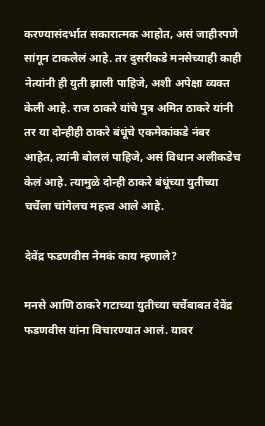करण्यासंदर्भात सकारात्मक आहोत, असं जाहीरपणे सांगून टाकलेलं आहे. तर दुसरीकडे मनसेच्याही काही नेत्यांनी ही युती झाली पाहिजे, अशी अपेक्षा व्यक्त केली आहे. राज ठाकरे यांचे पुत्र अमित ठाकरे यांनी तर या दोन्हीही ठाकरे बंधूंचे एकमेकांकडे नंबर आहेत, त्यांनी बोललं पाहिजे, असं विधान अलीकडेच केलं आहे. त्यामुळे दोन्ही ठाकरे बंधूंच्या युतीच्या चर्चेला चांगेलच महत्त्व आले आहे.

देवेंद्र फडणवीस नेमकं काय म्हणाले?

मनसे आणि ठाकरे गटाच्या युतीच्या चर्चेबाबत देवेंद्र फडणवीस यांना विचारण्यात आलं. यावर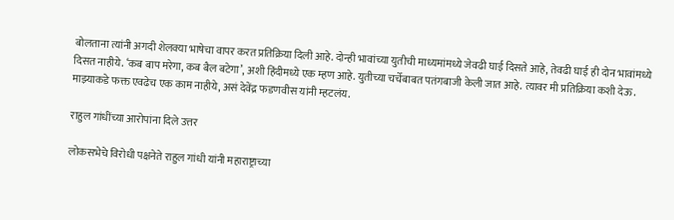बोलताना त्यांनी अगदी शेलक्या भाषेचा वापर करत प्रतिक्रिया दिली आहे. दोन्ही भावांच्या युतीची माध्यमांमध्ये जेवढी घाई दिसते आहे, तेवढी घाई ही दोन भावांमध्ये दिसत नाहीये. ‘कब बाप मरेगा, कब बैल बटेगा’, अशी हिंदीमध्ये एक म्हण आहे. युतीच्या चर्चेबाबत पतंगबाजी केली जात आहे. त्यावर मी प्रतिक्रिया कशी देऊ. माझ्याकडे फक्त एवढेच एक काम नाहीये, असं देवेंद्र फडणवीस यांनी म्हटलंय.

राहुल गांधींच्या आरोपांना दिले उत्तर

लोकसभेचे विरोधी पक्षनेते राहुल गांधी यांनी महाराष्ट्राच्या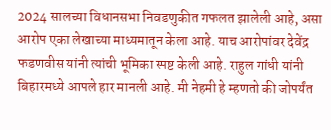2024 सालच्या विधानसभा निवडणुकीत गफलत झालेली आहे, असा आरोप एका लेखाच्या माध्यमातून केला आहे. याच आरोपांवर देवेंद्र फडणवीस यांनी त्यांची भूमिका स्पष्ट केली आहे. राहुल गांधी यांनी बिहारमध्ये आपले हार मानली आहे. मी नेहमी हे म्हणतो की जोपर्यंत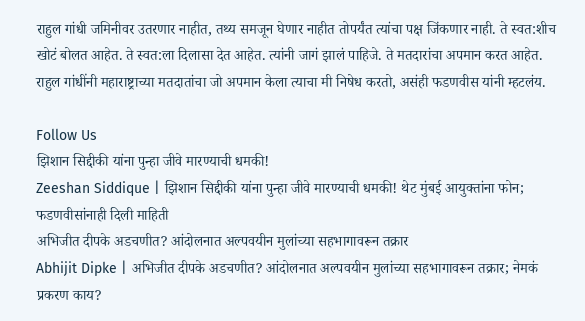राहुल गांधी जमिनीवर उतरणार नाहीत, तथ्य समजून घेणार नाहीत तोपर्यंत त्यांचा पक्ष जिंकणार नाही. ते स्वत:शीच खोटं बोलत आहेत. ते स्वत:ला दिलासा देत आहेत. त्यांनी जागं झालं पाहिजे. ते मतदारांचा अपमान करत आहेत. राहुल गांधींनी महाराष्ट्राच्या मतदातांचा जो अपमान केला त्याचा मी निषेध करतो, असंही फडणवीस यांनी म्हटलंय.

Follow Us
झिशान सिद्दीकी यांना पुन्हा जीवे मारण्याची धमकी!
Zeeshan Siddique | झिशान सिद्दीकी यांना पुन्हा जीवे मारण्याची धमकी! थेट मुंबई आयुक्तांना फोन; फडणवीसांनाही दिली माहिती
अभिजीत दीपके अडचणीत? आंदोलनात अल्पवयीन मुलांच्या सहभागावरून तक्रार
Abhijit Dipke | अभिजीत दीपके अडचणीत? आंदोलनात अल्पवयीन मुलांच्या सहभागावरून तक्रार; नेमकं प्रकरण काय?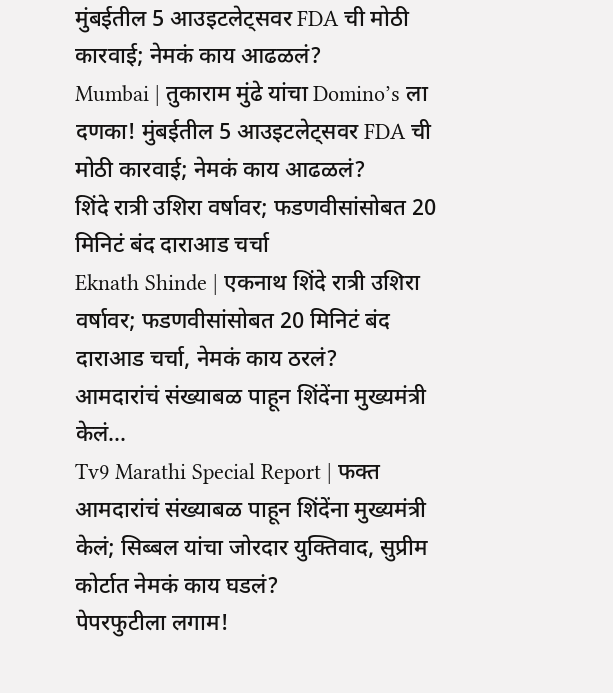मुंबईतील 5 आउइटलेट्सवर FDA ची मोठी कारवाई; नेमकं काय आढळलं?
Mumbai | तुकाराम मुंढे यांचा Domino’s ला दणका! मुंबईतील 5 आउइटलेट्सवर FDA ची मोठी कारवाई; नेमकं काय आढळलं?
शिंदे रात्री उशिरा वर्षावर; फडणवीसांसोबत 20 मिनिटं बंद दाराआड चर्चा
Eknath Shinde | एकनाथ शिंदे रात्री उशिरा वर्षावर; फडणवीसांसोबत 20 मिनिटं बंद दाराआड चर्चा, नेमकं काय ठरलं?
आमदारांचं संख्याबळ पाहून शिंदेंना मुख्यमंत्री केलं...
Tv9 Marathi Special Report | फक्त आमदारांचं संख्याबळ पाहून शिंदेंना मुख्यमंत्री केलं; सिब्बल यांचा जोरदार युक्तिवाद, सुप्रीम कोर्टात नेमकं काय घडलं?
पेपरफुटीला लगाम!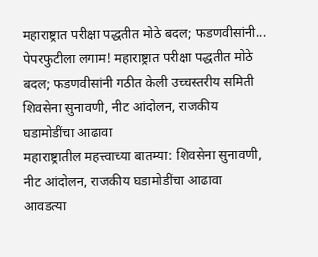महाराष्ट्रात परीक्षा पद्धतीत मोठे बदल; फडणवीसांनी...
पेपरफुटीला लगाम! महाराष्ट्रात परीक्षा पद्धतीत मोठे बदल; फडणवीसांनी गठीत केली उच्चस्तरीय समिती
शिवसेना सुनावणी, नीट आंदोलन, राजकीय घडामोडींचा आढावा
महाराष्ट्रातील महत्त्वाच्या बातम्या: शिवसेना सुनावणी, नीट आंदोलन, राजकीय घडामोडींचा आढावा
आवडत्या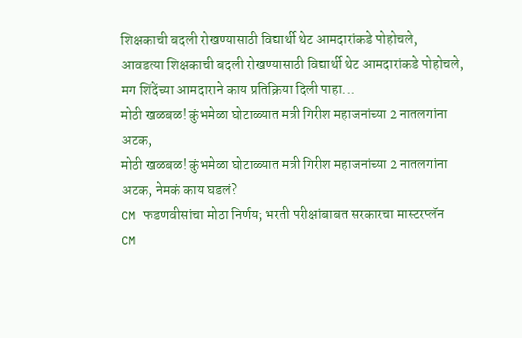शिक्षकाची बदली रोखण्यासाठी विद्यार्थी थेट आमदारांकडे पोहोचले,
आवडत्या शिक्षकाची बदली रोखण्यासाठी विद्यार्थी थेट आमदारांकडे पोहोचले, मग शिंदेंच्या आमदाराने काय प्रतिक्रिया दिली पाहा...
मोठी खळबळ! कुंभमेळा घोटाळ्यात मत्री गिरीश महाजनांच्या 2 नातलगांना अटक,
मोठी खळबळ! कुंभमेळा घोटाळ्यात मत्री गिरीश महाजनांच्या 2 नातलगांना अटक, नेमकं काय घडलं?
CM फडणवीसांचा मोठा निर्णय; भरती परीक्षांबाबत सरकारचा मास्टरप्लॅन
CM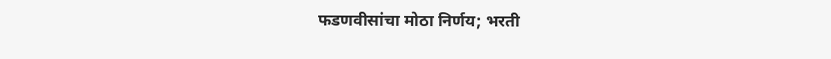फडणवीसांचा मोठा निर्णय; भरती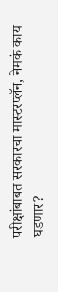परीक्षांबाबत सरकारचा मास्टरप्लॅन, नेमकं काय घडणार?